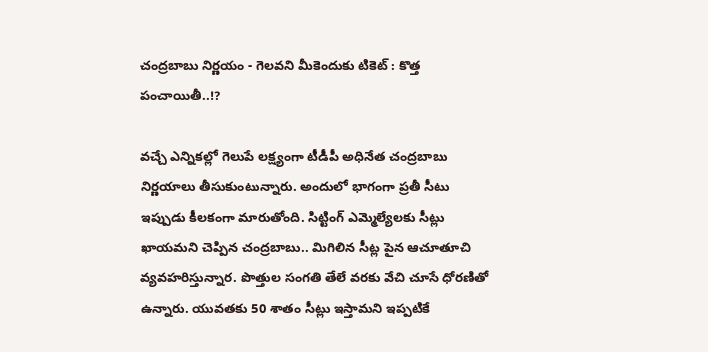చంద్రబాబు నిర్ణయం - గెలవని మీకెందుకు టికెట్ : కొత్త పంచాయితీ..!?

వచ్చే ఎన్నికల్లో గెలుపే లక్ష్యంగా టీడీపీ అధినేత చంద్రబాబు నిర్ణయాలు తీసుకుంటున్నారు. అందులో భాగంగా ప్రతీ సీటు ఇప్పుడు కీలకంగా మారుతోంది. సిట్టింగ్ ఎమ్మెల్యేలకు సీట్లు ఖాయమని చెప్పిన చంద్రబాబు.. మిగిలిన సీట్ల పైన ఆచూతూచి వ్యవహరిస్తున్నార. పొత్తుల సంగతి తేలే వరకు వేచి చూసే ధోరణితో ఉన్నారు. యువతకు 50 శాతం సీట్లు ఇస్తామని ఇప్పటికే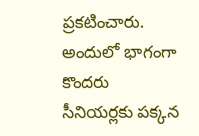ప్రకటించారు. అందులో భాగంగా కొందరు సీనియర్లకు పక్కన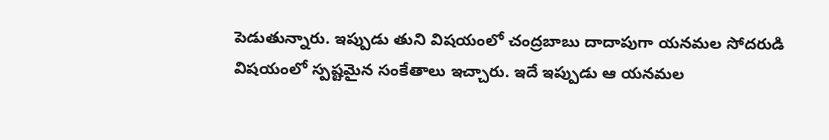పెడుతున్నారు. ఇప్పుడు తుని విషయంలో చంద్రబాబు దాదాపుగా యనమల సోదరుడి విషయంలో స్పష్టమైన సంకేతాలు ఇచ్చారు. ఇదే ఇప్పుడు ఆ యనమల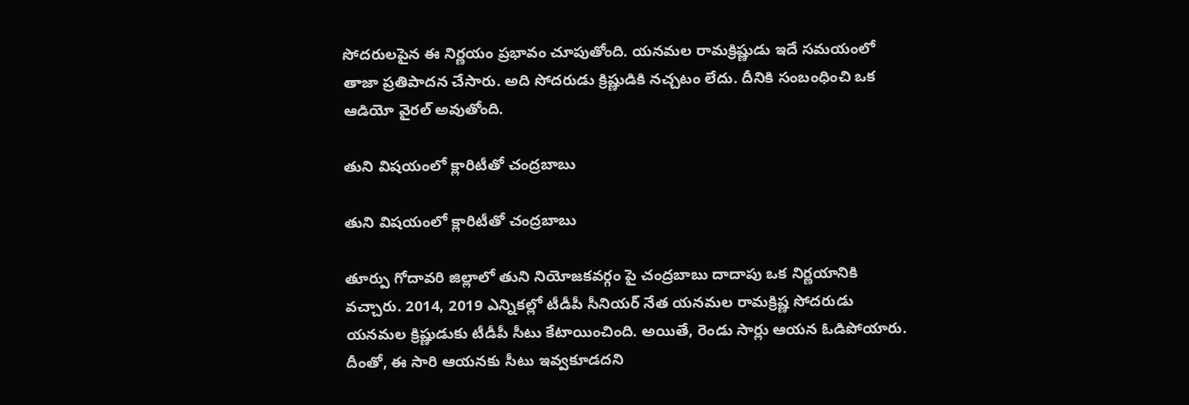సోదరులపైన ఈ నిర్ణయం ప్రభావం చూపుతోంది. యనమల రామక్రిష్ణుడు ఇదే సమయంలో తాజా ప్రతిపాదన చేసారు. అది సోదరుడు క్రిష్ణుడికి నచ్చటం లేదు. దీనికి సంబంధించి ఒక ఆడియో వైరల్ అవుతోంది.

తుని విషయంలో క్లారిటీతో చంద్రబాబు

తుని విషయంలో క్లారిటీతో చంద్రబాబు

తూర్పు గోదావరి జిల్లాలో తుని నియోజకవర్గం పై చంద్రబాబు దాదాపు ఒక నిర్ణయానికి వచ్చారు. 2014, 2019 ఎన్నికల్లో టీడీపీ సీనియర్ నేత యనమల రామక్రిష్ణ సోదరుడు యనమల క్రిష్ణుడుకు టీడీపీ సీటు కేటాయించింది. అయితే, రెండు సార్లు ఆయన ఓడిపోయారు. దీంతో, ఈ సారి ఆయనకు సీటు ఇవ్వకూడదని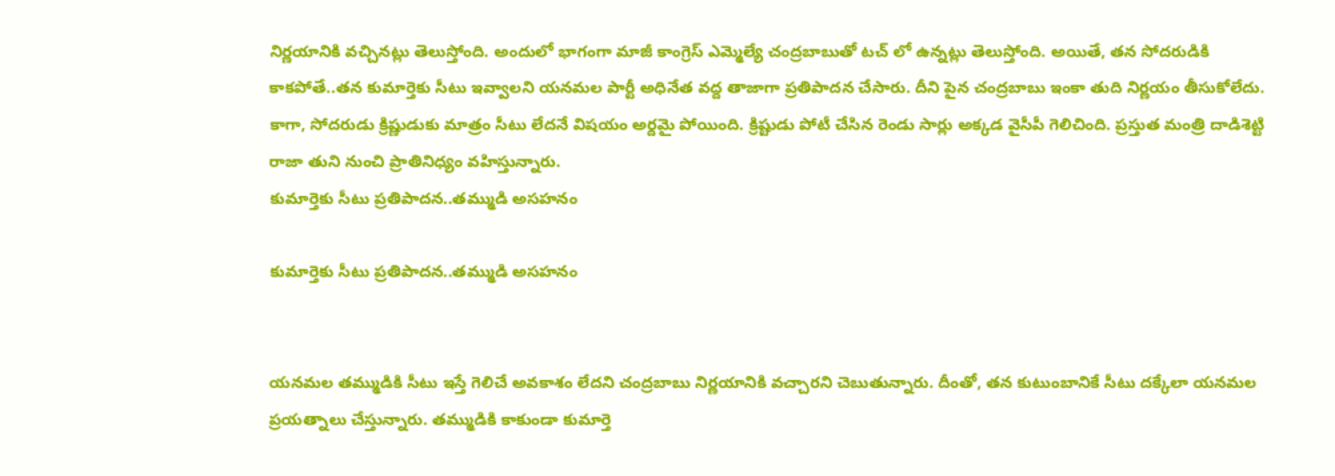నిర్ణయానికి వచ్చినట్లు తెలుస్తోంది. అందులో భాగంగా మాజీ కాంగ్రెస్ ఎమ్మెల్యే చంద్రబాబుతో టచ్ లో ఉన్నట్లు తెలుస్తోంది. అయితే, తన సోదరుడికి కాకపోతే..తన కుమార్తెకు సీటు ఇవ్వాలని యనమల పార్టీ అధినేత వద్ద తాజాగా ప్రతిపాదన చేసారు. దీని పైన చంద్రబాబు ఇంకా తుది నిర్ణయం తీసుకోలేదు. కాగా, సోదరుడు క్రిష్ణుడుకు మాత్రం సీటు లేదనే విషయం అర్దమై పోయింది. క్రిష్టుడు పోటీ చేసిన రెండు సార్లు అక్కడ వైసీపీ గెలిచింది. ప్రస్తుత మంత్రి దాడిశెట్టి రాజా తుని నుంచి ప్రాతినిధ్యం వహిస్తున్నారు.
కుమార్తెకు సీటు ప్రతిపాదన..తమ్ముడి అసహనం

కుమార్తెకు సీటు ప్రతిపాదన..తమ్ముడి అసహనం


యనమల తమ్ముడికి సీటు ఇస్తే గెలిచే అవకాశం లేదని చంద్రబాబు నిర్ణయానికి వచ్చారని చెబుతున్నారు. దీంతో, తన కుటుంబానికే సీటు దక్కేలా యనమల ప్రయత్నాలు చేస్తున్నారు. తమ్ముడికి కాకుండా కుమార్తె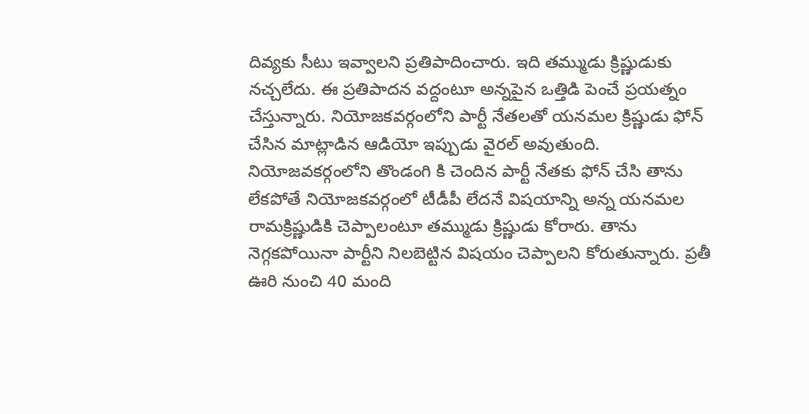దివ్యకు సీటు ఇవ్వాలని ప్రతిపాదించారు. ఇది తమ్ముడు క్రిష్ణుడుకు నచ్చలేదు. ఈ ప్రతిపాదన వద్దంటూ అన్నపైన ఒత్తిడి పెంచే ప్రయత్నం చేస్తున్నారు. నియోజకవర్గంలోని పార్టీ నేతలతో యనమల క్రిష్ణుడు ఫోన్ చేసిన మాట్లాడిన ఆడియో ఇప్పుడు వైరల్ అవుతుంది. నియోజవకర్గంలోని తొండంగి కి చెందిన పార్టీ నేతకు ఫోన్ చేసి తాను లేకపోతే నియోజకవర్గంలో టీడీపీ లేదనే విషయాన్ని అన్న యనమల రామక్రిష్ణుడికి చెప్పాలంటూ తమ్ముడు క్రిష్ణుడు కోరారు. తాను నెగ్గకపోయినా పార్టీని నిలబెట్టిన విషయం చెప్పాలని కోరుతున్నారు. ప్రతీ ఊరి నుంచి 40 మంది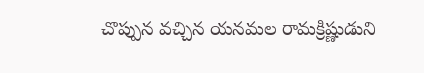చొప్పున వచ్చిన యనమల రామక్రిష్ణుడుని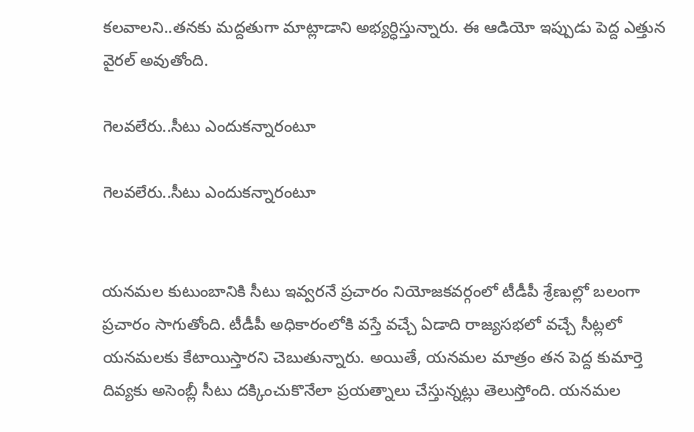కలవాలని..తనకు మద్దతుగా మాట్లాడాని అభ్యర్ధిస్తున్నారు. ఈ ఆడియో ఇప్పుడు పెద్ద ఎత్తున వైరల్ అవుతోంది.

గెలవలేరు..సీటు ఎందుకన్నారంటూ

గెలవలేరు..సీటు ఎందుకన్నారంటూ


యనమల కుటుంబానికి సీటు ఇవ్వరనే ప్రచారం నియోజకవర్గంలో టీడీపీ శ్రేణుల్లో బలంగా ప్రచారం సాగుతోంది. టీడీపీ అధికారంలోకి వస్తే వచ్చే ఏడాది రాజ్యసభలో వచ్చే సీట్లలో యనమలకు కేటాయిస్తారని చెబుతున్నారు. అయితే, యనమల మాత్రం తన పెద్ద కుమార్తె దివ్యకు అసెంబ్లీ సీటు దక్కించుకొనేలా ప్రయత్నాలు చేస్తున్నట్లు తెలుస్తోంది. యనమల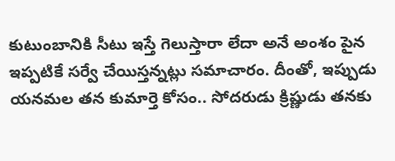కుటుంబానికి సీటు ఇస్తే గెలుస్తారా లేదా అనే అంశం పైన ఇప్పటికే సర్వే చేయిస్తన్నట్లు సమాచారం. దీంతో, ఇప్పుడు యనమల తన కుమార్తె కోసం.. సోదరుడు క్రిష్ణుడు తనకు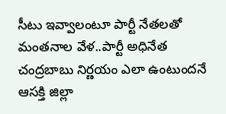సీటు ఇవ్వాలంటూ పార్టీ నేతలతో మంతనాల వేళ..పార్టీ అధినేత చంద్రబాబు నిర్ణయం ఎలా ఉంటుందనే ఆసక్తి జిల్లా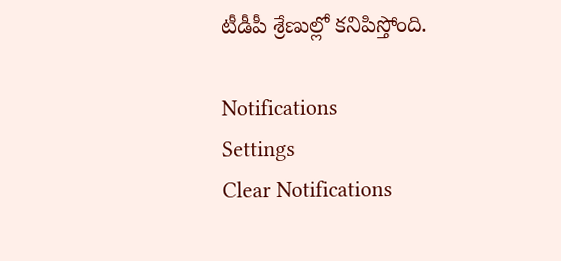టీడీపీ శ్రేణుల్లో కనిపిస్తోంది.

Notifications
Settings
Clear Notifications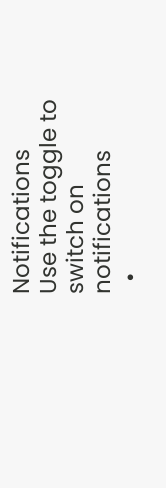Notifications
Use the toggle to switch on notifications
  •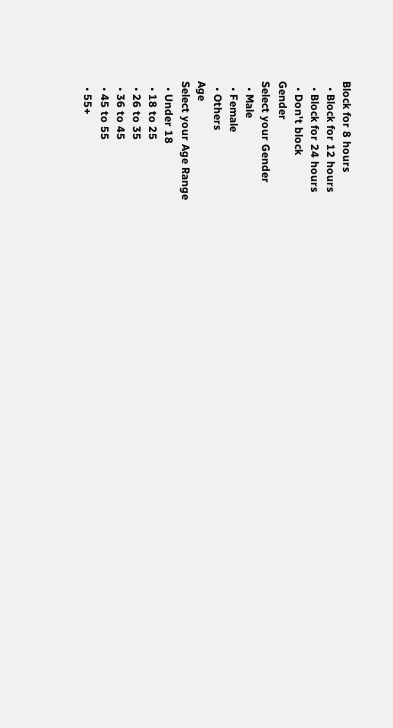Block for 8 hours
  • Block for 12 hours
  • Block for 24 hours
  • Don't block
Gender
Select your Gender
  • Male
  • Female
  • Others
Age
Select your Age Range
  • Under 18
  • 18 to 25
  • 26 to 35
  • 36 to 45
  • 45 to 55
  • 55+